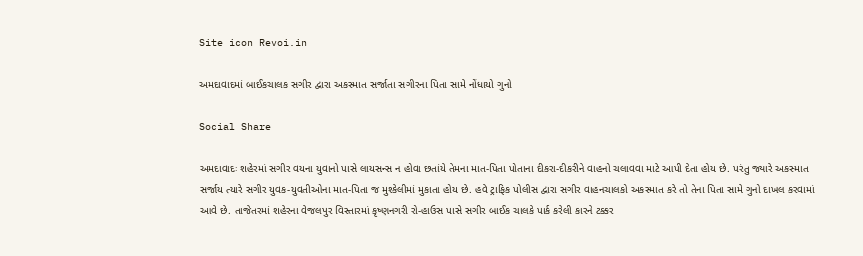Site icon Revoi.in

અમદાવાદમાં બાઈકચાલક સગીર દ્વારા અકસ્માત સર્જાતા સગીરના પિતા સામે નોંધાયો ગુનો

Social Share

અમદાવાદઃ શહેરમાં સગીર વયના યુવાનો પાસે લાયસન્સ ન હોવા છતાંયે તેમના માત-પિતા પોતાના દીકરા-દીકરીને વાહનો ચલાવવા માટે આપી દેતા હોય છે. પરંતુ જ્યારે અકસ્માત સર્જાય ત્યારે સગીર યુવક-યુવતીઓના માત-પિતા જ મુશ્કેલીમાં મુકાતા હોય છે. હવે ટ્રાફિક પોલીસ દ્વારા સગીર વાહનચાલકો અકસ્માત કરે તો તેના પિતા સામે ગુનો દાખલ કરવામાં આવે છે. તાજેતરમાં શહેરના વેજલપુર વિસ્તારમાં કૃષ્ણનગરી રો-હાઉસ પાસે સગીર બાઈક ચાલકે પાર્ક કરેલી કારને ટક્કર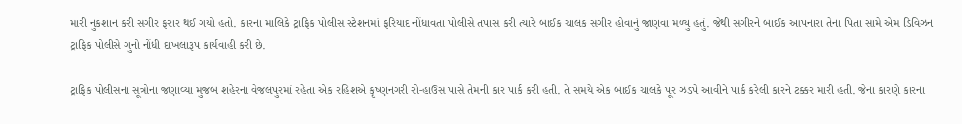મારી નુકશાન કરી સગીર ફરાર થઈ ગયો હતો. કારના માલિકે ટ્રાફિક પોલીસ સ્ટેશનમાં ફરિયાદ નોંધાવતા પોલીસે તપાસ કરી ત્યારે બાઈક ચાલક સગીર હોવાનું જાણવા મળ્યુ હતું. જેથી સગીરને બાઈક આપનારા તેના પિતા સામે એમ ડિવિઝન ટ્રાફિક પોલીસે ગુનો નોંધી દાખલારૂપ કાર્યવાહી કરી છે.

ટ્રાફિક પોલીસના સૂત્રોના જણાવ્યા મુજબ શહેરના વેજલપુરમાં રહેતા એક રહિશએ કૃષ્ણનગરી રો-હાઉસ પાસે તેમની કાર પાર્ક કરી હતી. તે સમયે એક બાઈક ચાલકે પૂર ઝડપે આવીને પાર્ક કરેલી કારને ટક્કર મારી હતી. જેના કારણે કારના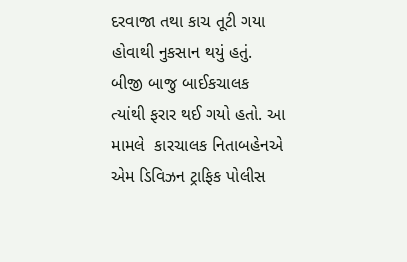દરવાજા તથા કાચ તૂટી ગયા હોવાથી નુકસાન થયું હતું. બીજી બાજુ બાઈકચાલક ત્યાંથી ફરાર થઈ ગયો હતો. આ મામલે  કારચાલક નિતાબહેનએ એમ ડિવિઝન ટ્રાફિક પોલીસ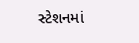સ્ટેશનમાં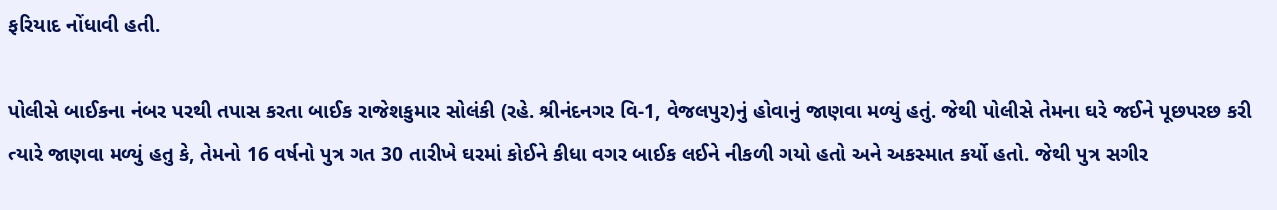ફરિયાદ નોંધાવી હતી.

પોલીસે બાઈકના નંબર પરથી તપાસ કરતા બાઈક રાજેશકુમાર સોલંકી (રહે. શ્રીનંદનગર વિ-1, વેજલપુર)નું હોવાનું જાણવા મળ્યું હતું. જેથી પોલીસે તેમના ઘરે જઈને પૂછપરછ કરી ત્યારે જાણવા મળ્યું હતુ કે, તેમનો 16 વર્ષનો પુત્ર ગત 30 તારીખે ઘરમાં કોઈને કીધા વગર બાઈક લઈને નીકળી ગયો હતો અને અકસ્માત કર્યો હતો. જેથી પુત્ર સગીર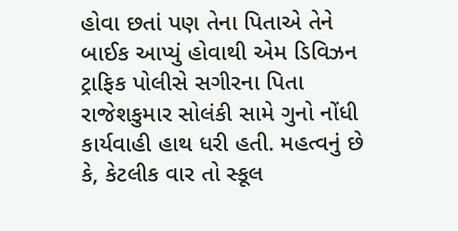હોવા છતાં પણ તેના પિતાએ તેને બાઈક આપ્યું હોવાથી એમ ડિવિઝન ટ્રાફિક પોલીસે સગીરના પિતા રાજેશકુમાર સોલંકી સામે ગુનો નોંધી કાર્યવાહી હાથ ધરી હતી. મહત્વનું છે કે, કેટલીક વાર તો સ્કૂલ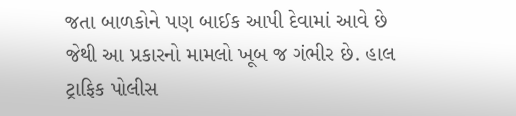જતા બાળકોને પણ બાઈક આપી દેવામાં આવે છે જેથી આ પ્રકારનો મામલો ખૂબ જ ગંભીર છે. હાલ ટ્રાફિક પોલીસ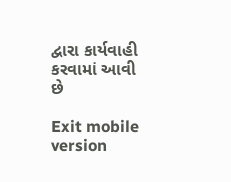દ્વારા કાર્યવાહી કરવામાં આવી છે

Exit mobile version